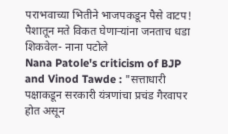पराभवाच्या भितीने भाजपकडून पैसे वाटप! पैशातून मते विकत घेणाऱ्यांना जनताच धडा शिकवेल- नाना पटोले
Nana Patole's criticism of BJP and Vinod Tawde : "सत्ताधारी पक्षाकडून सरकारी यंत्रणांचा प्रचंड गैरवापर होत असून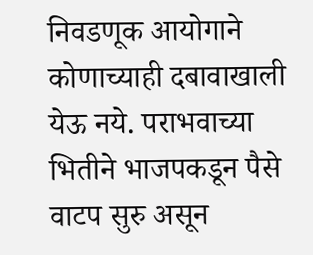निवडणूक आयोगाने कोणाच्याही दबावाखाली येऊ नये. पराभवाच्या भितीने भाजपकडून पैसे वाटप सुरु असून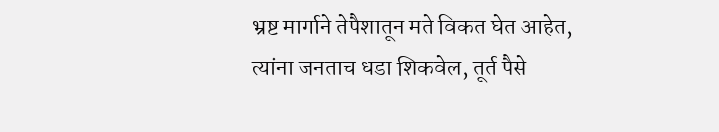भ्रष्ट मार्गाने तेपैशातून मते विकत घेत आहेत, त्यांना जनताच धडा शिकवेल, तूर्त पैसे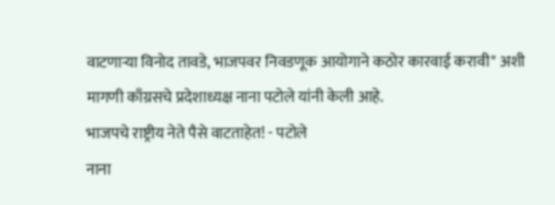वाटणाऱ्या विनोद तावडे, भाजपवर निवडणूक आयोगाने कठोर कारवाई करावी" अशी मागणी काँग्रसचे प्रदेशाध्यक्ष नाना पटोले यांनी केली आहे.
भाजपचे राष्ट्रीय नेते पैसे वाटताहेत! - पटोले
नाना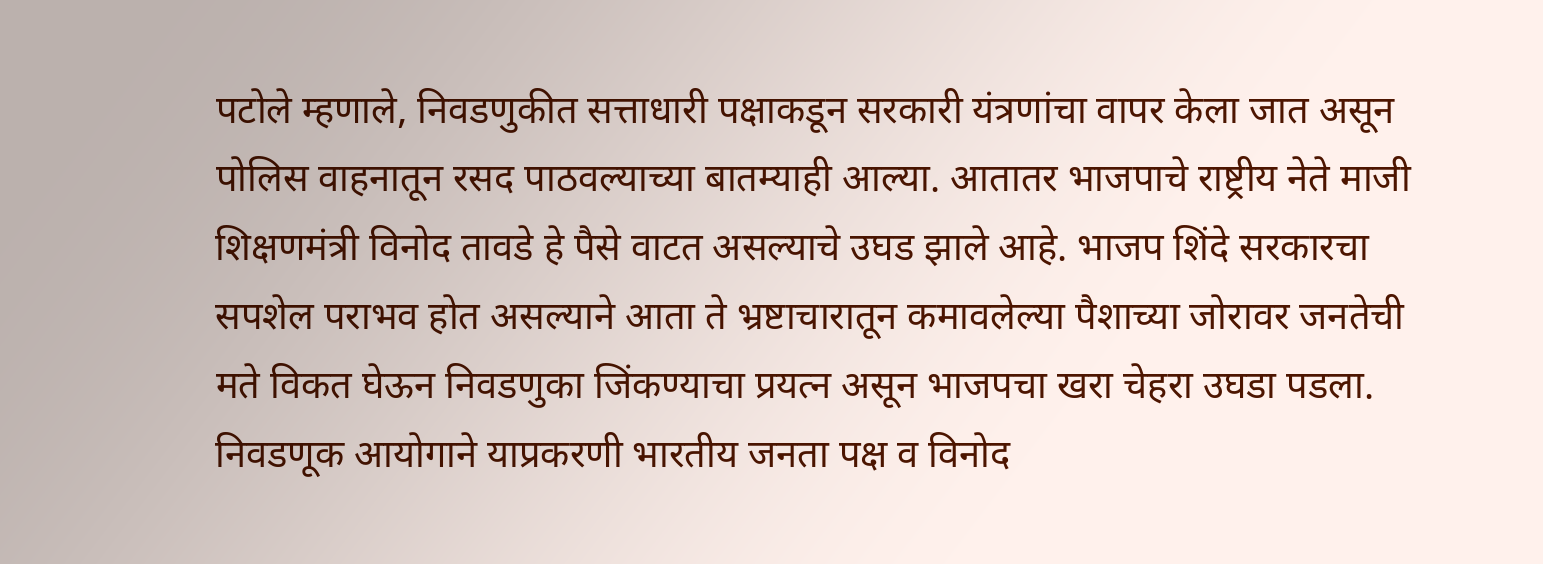पटोले म्हणाले, निवडणुकीत सत्ताधारी पक्षाकडून सरकारी यंत्रणांचा वापर केला जात असून पोलिस वाहनातून रसद पाठवल्याच्या बातम्याही आल्या. आतातर भाजपाचे राष्ट्रीय नेते माजी शिक्षणमंत्री विनोद तावडे हे पैसे वाटत असल्याचे उघड झाले आहे. भाजप शिंदे सरकारचा सपशेल पराभव होत असल्याने आता ते भ्रष्टाचारातून कमावलेल्या पैशाच्या जोरावर जनतेची मते विकत घेऊन निवडणुका जिंकण्याचा प्रयत्न असून भाजपचा खरा चेहरा उघडा पडला. निवडणूक आयोगाने याप्रकरणी भारतीय जनता पक्ष व विनोद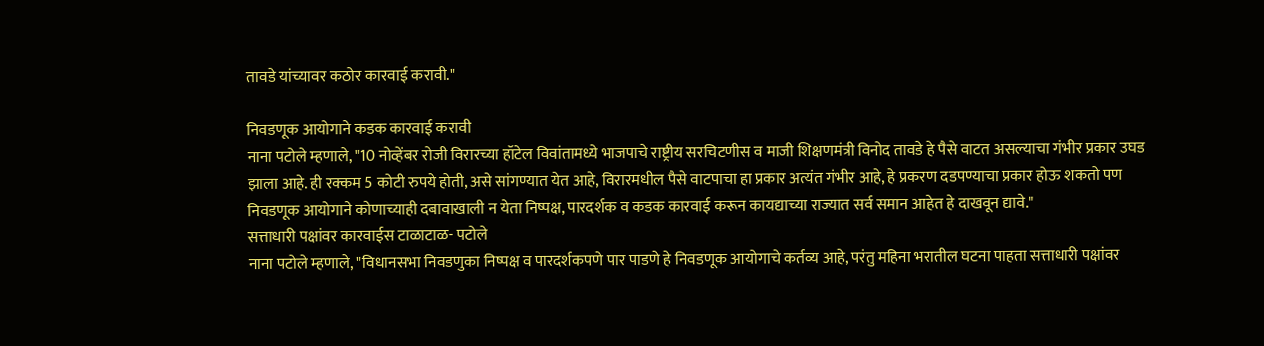तावडे यांच्यावर कठोर कारवाई करावी."

निवडणूक आयोगाने कडक कारवाई करावी
नाना पटोले म्हणाले, "10 नोव्हेंबर रोजी विरारच्या हॉटेल विवांतामध्ये भाजपाचे राष्ट्रीय सरचिटणीस व माजी शिक्षणमंत्री विनोद तावडे हे पैसे वाटत असल्याचा गंभीर प्रकार उघड झाला आहे. ही रक्कम 5 कोटी रुपये होती, असे सांगण्यात येत आहे, विरारमधील पैसे वाटपाचा हा प्रकार अत्यंत गंभीर आहे, हे प्रकरण दडपण्याचा प्रकार होऊ शकतो पण निवडणूक आयोगाने कोणाच्याही दबावाखाली न येता निष्पक्ष, पारदर्शक व कडक कारवाई करून कायद्याच्या राज्यात सर्व समान आहेत हे दाखवून द्यावे."
सत्ताधारी पक्षांवर कारवाईस टाळाटाळ- पटोले
नाना पटोले म्हणाले, "विधानसभा निवडणुका निष्पक्ष व पारदर्शकपणे पार पाडणे हे निवडणूक आयोगाचे कर्तव्य आहे, परंतु महिना भरातील घटना पाहता सत्ताधारी पक्षांवर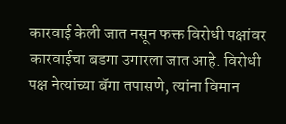कारवाई केली जात नसून फक्त विरोधी पक्षांवर कारवाईचा बडगा उगारला जात आहे. विरोधी पक्ष नेत्यांच्या बॅगा तपासणे, त्यांना विमान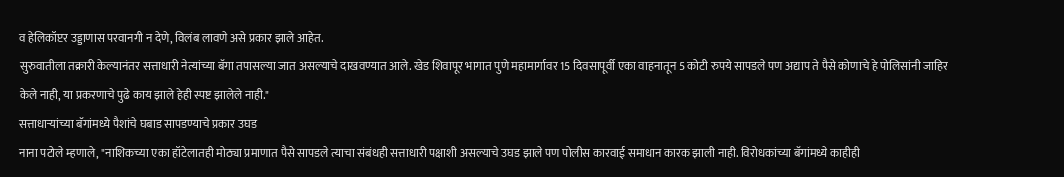व हेलिकॉप्टर उड्डाणास परवानगी न देणे, विलंब लावणे असे प्रकार झाले आहेत.
सुरुवातीला तक्रारी केल्यानंतर सत्ताधारी नेत्यांच्या बॅगा तपासल्या जात असल्याचे दाखवण्यात आले. खेड शिवापूर भागात पुणे महामार्गावर 15 दिवसापूर्वी एका वाहनातून 5 कोटी रुपये सापडले पण अद्याप ते पैसे कोणाचे हे पोलिसांनी जाहिर केले नाही, या प्रकरणाचे पुढे काय झाले हेही स्पष्ट झालेले नाही."
सत्ताधाऱ्यांच्या बॅगांमध्ये पैशांचे घबाड सापडण्याचे प्रकार उघड
नाना पटोले म्हणाले, "नाशिकच्या एका हॉटेलातही मोठ्या प्रमाणात पैसे सापडले त्याचा संबंधही सत्ताधारी पक्षाशी असल्याचे उघड झाले पण पोलीस कारवाई समाधान कारक झाली नाही. विरोधकांच्या बॅगांमध्ये काहीही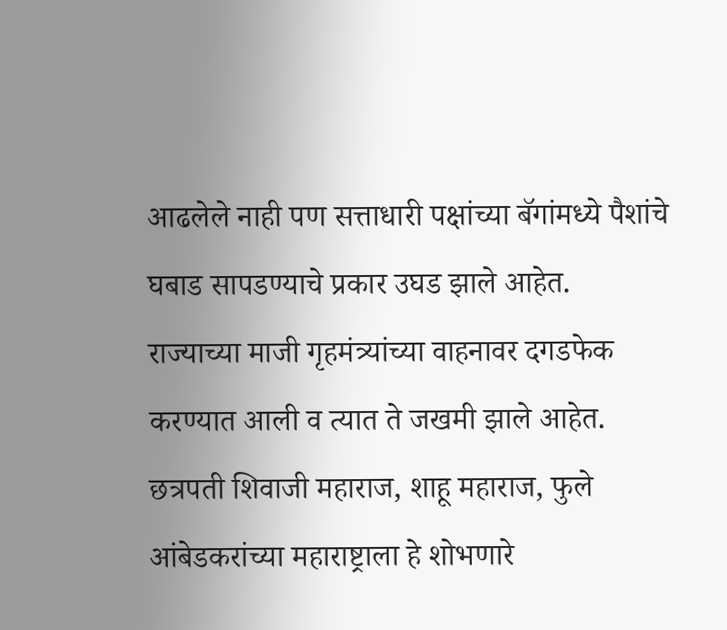आढलेले नाही पण सत्ताधारी पक्षांच्या बॅगांमध्ये पैशांचे घबाड सापडण्याचे प्रकार उघड झाले आहेत.
राज्याच्या माजी गृहमंत्र्यांच्या वाहनावर दगडफेक करण्यात आली व त्यात ते जखमी झाले आहेत. छत्रपती शिवाजी महाराज, शाहू महाराज, फुले आंबेडकरांच्या महाराष्ट्राला हे शोभणारे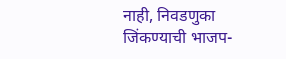नाही, निवडणुका जिंकण्याची भाजप-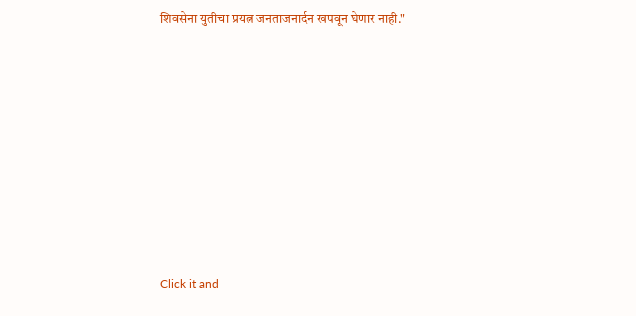शिवसेना युतीचा प्रयत्न जनताजनार्दन खपवून घेणार नाही."












Click it and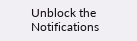Unblock the Notifications